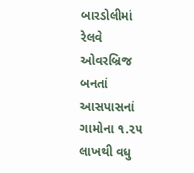બારડોલીમાં રેલવે ઓવરબ્રિજ બનતાં આસપાસનાં ગામોના ૧.૨૫ લાખથી વધુ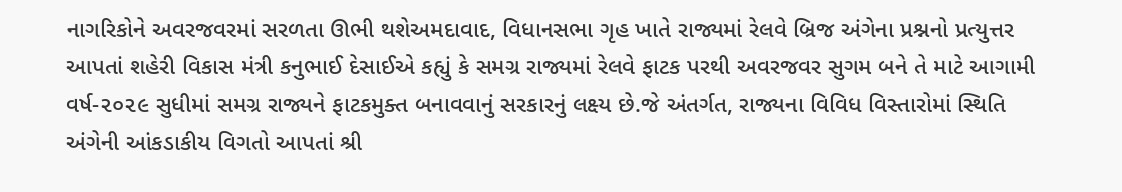નાગરિકોને અવરજવરમાં સરળતા ઊભી થશેઅમદાવાદ, વિધાનસભા ગૃહ ખાતે રાજ્યમાં રેલવે બ્રિજ અંગેના પ્રશ્નનો પ્રત્યુત્તર આપતાં શહેરી વિકાસ મંત્રી કનુભાઈ દેસાઈએ કહ્યું કે સમગ્ર રાજ્યમાં રેલવે ફાટક પરથી અવરજવર સુગમ બને તે માટે આગામી વર્ષ-૨૦૨૯ સુધીમાં સમગ્ર રાજ્યને ફાટકમુક્ત બનાવવાનું સરકારનું લક્ષ્ય છે.જે અંતર્ગત, રાજ્યના વિવિધ વિસ્તારોમાં સ્થિતિ અંગેની આંકડાકીય વિગતો આપતાં શ્રી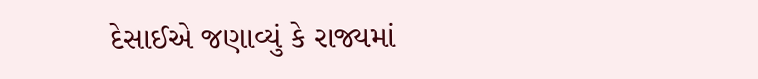દેસાઈએ જણાવ્યું કે રાજ્યમાં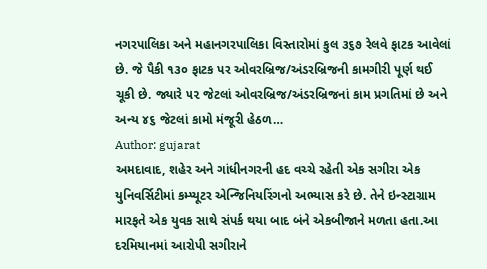નગરપાલિકા અને મહાનગરપાલિકા વિસ્તારોમાં કુલ ૩૬૭ રેલવે ફાટક આવેલાં છે. જે પૈકી ૧૩૦ ફાટક પર ઓવરબ્રિજ/અંડરબ્રિજની કામગીરી પૂર્ણ થઈ ચૂકી છે. જ્યારે ૫૨ જેટલાં ઓવરબ્રિજ/અંડરબ્રિજનાં કામ પ્રગતિમાં છે અને અન્ય ૪૬ જેટલાં કામો મંજૂરી હેઠળ…
Author: gujarat
અમદાવાદ, શહેર અને ગાંધીનગરની હદ વચ્ચે રહેતી એક સગીરા એક યુનિવર્સિટીમાં કમ્પ્યૂટર એન્જિનિયરિંગનો અભ્યાસ કરે છે. તેને ઇન્સ્ટાગ્રામ મારફતે એક યુવક સાથે સંપર્ક થયા બાદ બંને એકબીજાને મળતા હતા.આ દરમિયાનમાં આરોપી સગીરાને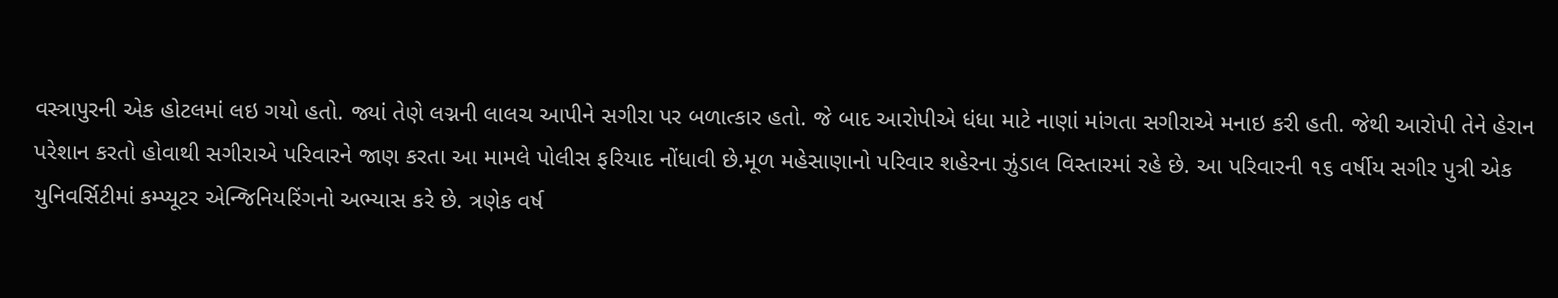વસ્ત્રાપુરની એક હોટલમાં લઇ ગયો હતો. જ્યાં તેણે લગ્નની લાલચ આપીને સગીરા પર બળાત્કાર હતો. જે બાદ આરોપીએ ધંધા માટે નાણાં માંગતા સગીરાએ મનાઇ કરી હતી. જેથી આરોપી તેને હેરાન પરેશાન કરતો હોવાથી સગીરાએ પરિવારને જાણ કરતા આ મામલે પોલીસ ફરિયાદ નોંધાવી છે.મૂળ મહેસાણાનો પરિવાર શહેરના ઝુંડાલ વિસ્તારમાં રહે છે. આ પરિવારની ૧૬ વર્ષીય સગીર પુત્રી એક યુનિવર્સિટીમાં કમ્પ્યૂટર એન્જિનિયરિંગનો અભ્યાસ કરે છે. ત્રણેક વર્ષ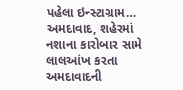પહેલા ઇન્સ્ટાગ્રામ…
અમદાવાદ, શહેરમાં નશાના કારોબાર સામે લાલઆંખ કરતા અમદાવાદની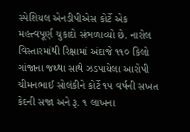સ્પેશિયલ એનડીપીએસ કોર્ટે એક મહત્ત્વપૂર્ણ ચુકાદો સંભળાવ્યો છે. નારોલ વિસ્તારમાંથી રિક્ષામાં અંદાજે ૧૧૦ કિલો ગાંજાના જથ્થા સાથે ઝડપાયેલા આરોપી ચીમનભાઈ સોલંકીને કોર્ટે ૧૫ વર્ષની સખત કેદની સજા અને રૂ. ૧ લાખના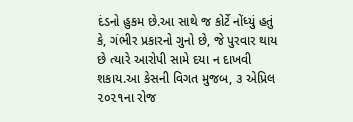દંડનો હુકમ છે.આ સાથે જ કોર્ટે નોંધ્યું હતું કે, ગંભીર પ્રકારનો ગુનો છે, જે પુરવાર થાય છે ત્યારે આરોપી સામે દયા ન દાખવી શકાય.આ કેસની વિગત મુજબ, ૩ એપ્રિલ ૨૦૨૧ના રોજ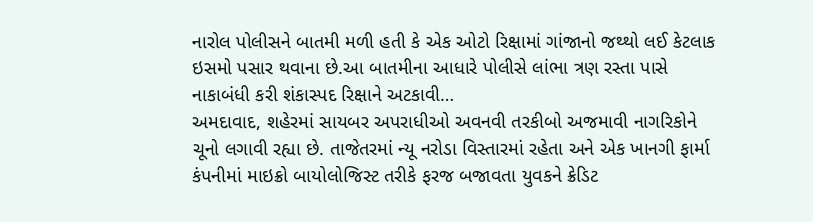નારોલ પોલીસને બાતમી મળી હતી કે એક ઓટો રિક્ષામાં ગાંજાનો જથ્થો લઈ કેટલાક ઇસમો પસાર થવાના છે.આ બાતમીના આધારે પોલીસે લાંભા ત્રણ રસ્તા પાસે નાકાબંધી કરી શંકાસ્પદ રિક્ષાને અટકાવી…
અમદાવાદ, શહેરમાં સાયબર અપરાધીઓ અવનવી તરકીબો અજમાવી નાગરિકોને ચૂનો લગાવી રહ્યા છે. તાજેતરમાં ન્યૂ નરોડા વિસ્તારમાં રહેતા અને એક ખાનગી ફાર્મા કંપનીમાં માઇક્રો બાયોલોજિસ્ટ તરીકે ફરજ બજાવતા યુવકને ક્રેડિટ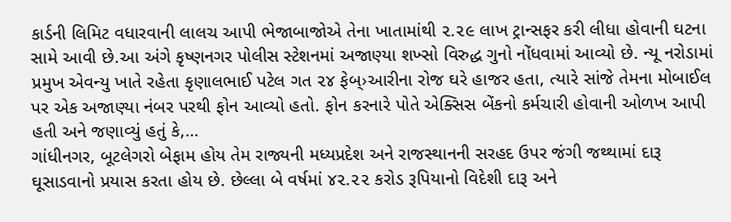કાર્ડની લિમિટ વધારવાની લાલચ આપી ભેજાબાજોએ તેના ખાતામાંથી ૨.૨૯ લાખ ટ્રાન્સફર કરી લીધા હોવાની ઘટના સામે આવી છે.આ અંગે કૃષ્ણનગર પોલીસ સ્ટેશનમાં અજાણ્યા શખ્સો વિરુદ્ધ ગુનો નોંધવામાં આવ્યો છે. ન્યૂ નરોડામાં પ્રમુખ એવન્યુ ખાતે રહેતા કૃણાલભાઈ પટેલ ગત ૨૪ ફેબ્›આરીના રોજ ઘરે હાજર હતા, ત્યારે સાંજે તેમના મોબાઈલ પર એક અજાણ્યા નંબર પરથી ફોન આવ્યો હતો. ફોન કરનારે પોતે એક્સિસ બેંકનો કર્મચારી હોવાની ઓળખ આપી હતી અને જણાવ્યું હતું કે,…
ગાંધીનગર, બૂટલેગરો બેફામ હોય તેમ રાજ્યની મધ્યપ્રદેશ અને રાજસ્થાનની સરહદ ઉપર જંગી જથ્થામાં દારૂ ઘૂસાડવાનો પ્રયાસ કરતા હોય છે. છેલ્લા બે વર્ષમાં ૪૨.૨૨ કરોડ રૂપિયાનો વિદેશી દારૂ અને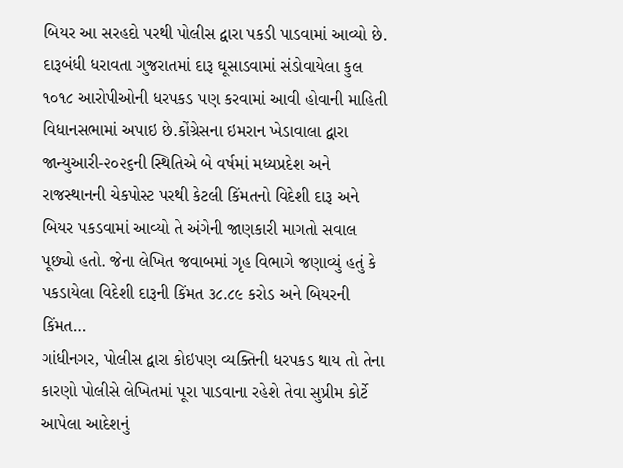બિયર આ સરહદો પરથી પોલીસ દ્વારા પકડી પાડવામાં આવ્યો છે. દારૂબંધી ધરાવતા ગુજરાતમાં દારૂ ઘૂસાડવામાં સંડોવાયેલા કુલ ૧૦૧૮ આરોપીઓની ધરપકડ પણ કરવામાં આવી હોવાની માહિતી વિધાનસભામાં અપાઇ છે.કોંગ્રેસના ઇમરાન ખેડાવાલા દ્વારા જાન્યુઆરી-૨૦૨૬ની સ્થિતિએ બે વર્ષમાં મધ્યપ્રદેશ અને રાજસ્થાનની ચેકપોસ્ટ પરથી કેટલી કિંમતનો વિદેશી દારૂ અને બિયર પકડવામાં આવ્યો તે અંગેની જાણકારી માગતો સવાલ પૂછ્યો હતો. જેના લેખિત જવાબમાં ગૃહ વિભાગે જણાવ્યું હતું કે પકડાયેલા વિદેશી દારૂની કિંમત ૩૮.૮૯ કરોડ અને બિયરની કિંમત…
ગાંધીનગર, પોલીસ દ્વારા કોઇપણ વ્યક્તિની ધરપકડ થાય તો તેના કારણો પોલીસે લેખિતમાં પૂરા પાડવાના રહેશે તેવા સુપ્રીમ કોર્ટે આપેલા આદેશનું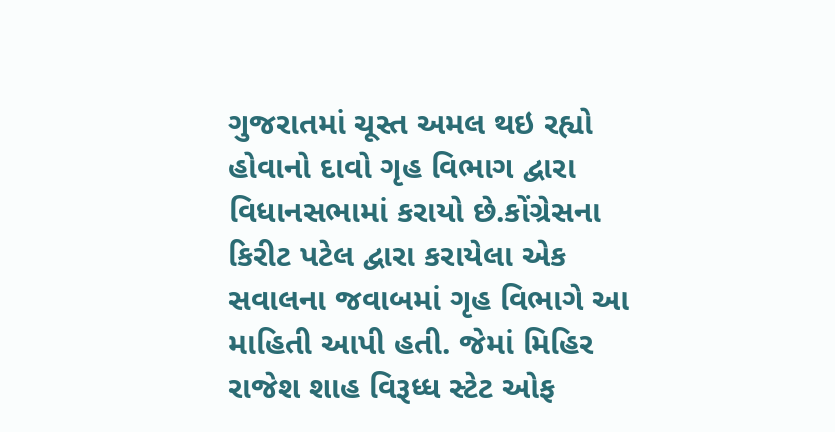ગુજરાતમાં ચૂસ્ત અમલ થઇ રહ્યો હોવાનો દાવો ગૃહ વિભાગ દ્વારા વિધાનસભામાં કરાયો છે.કોંગ્રેસના કિરીટ પટેલ દ્વારા કરાયેલા એક સવાલના જવાબમાં ગૃહ વિભાગે આ માહિતી આપી હતી. જેમાં મિહિર રાજેશ શાહ વિરૂધ્ધ સ્ટેટ ઓફ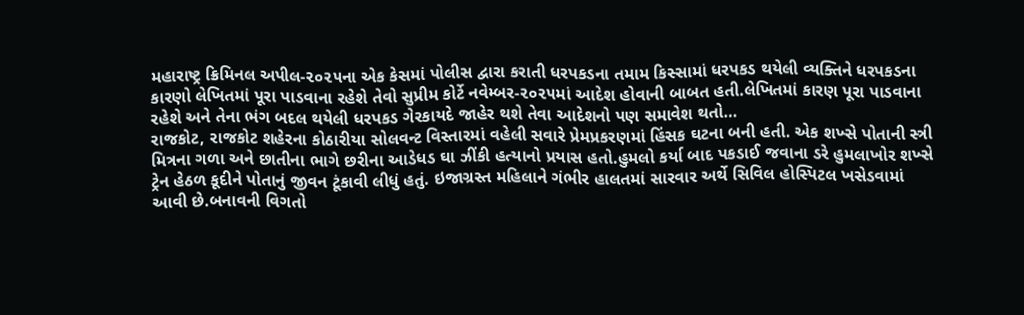મહારાષ્ટ્ર ક્રિમિનલ અપીલ-૨૦૨૫ના એક કેસમાં પોલીસ દ્વારા કરાતી ધરપકડના તમામ કિસ્સામાં ધરપકડ થયેલી વ્યક્તિને ધરપકડના કારણો લેખિતમાં પૂરા પાડવાના રહેશે તેવો સુપ્રીમ કોર્ટે નવેમ્બર-૨૦૨૫માં આદેશ હોવાની બાબત હતી.લેખિતમાં કારણ પૂરા પાડવાના રહેશે અને તેના ભંગ બદલ થયેલી ધરપકડ ગેરકાયદે જાહેર થશે તેવા આદેશનો પણ સમાવેશ થતો…
રાજકોટ, રાજકોટ શહેરના કોઠારીયા સોલવન્ટ વિસ્તારમાં વહેલી સવારે પ્રેમપ્રકરણમાં હિંસક ઘટના બની હતી. એક શખ્સે પોતાની સ્ત્રી મિત્રના ગળા અને છાતીના ભાગે છરીના આડેધડ ઘા ઝીંકી હત્યાનો પ્રયાસ હતો.હુમલો કર્યા બાદ પકડાઈ જવાના ડરે હુમલાખોર શખ્સે ટ્રેન હેઠળ કૂદીને પોતાનું જીવન ટૂંકાવી લીધું હતું. ઇજાગ્રસ્ત મહિલાને ગંભીર હાલતમાં સારવાર અર્થે સિવિલ હોસ્પિટલ ખસેડવામાં આવી છે.બનાવની વિગતો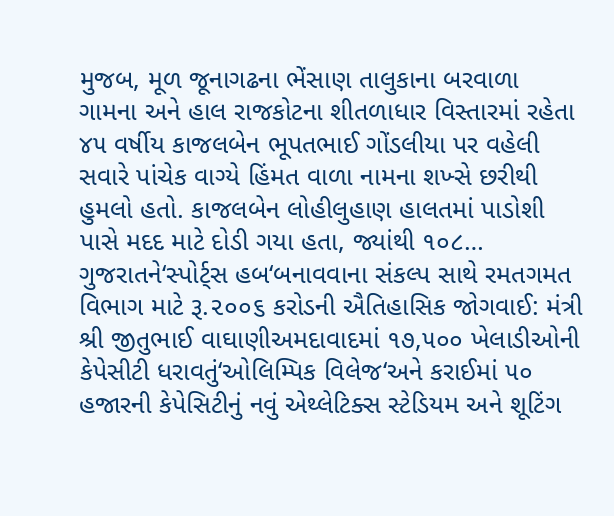મુજબ, મૂળ જૂનાગઢના ભેંસાણ તાલુકાના બરવાળા ગામના અને હાલ રાજકોટના શીતળાધાર વિસ્તારમાં રહેતા ૪૫ વર્ષીય કાજલબેન ભૂપતભાઈ ગોંડલીયા પર વહેલી સવારે પાંચેક વાગ્યે હિંમત વાળા નામના શખ્સે છરીથી હુમલો હતો. કાજલબેન લોહીલુહાણ હાલતમાં પાડોશી પાસે મદદ માટે દોડી ગયા હતા, જ્યાંથી ૧૦૮…
ગુજરાતને‘સ્પોર્ટ્સ હબ‘બનાવવાના સંકલ્પ સાથે રમતગમત વિભાગ માટે રૂ.૨૦૦૬ કરોડની ઐતિહાસિક જોગવાઈ: મંત્રી શ્રી જીતુભાઈ વાઘાણીઅમદાવાદમાં ૧૭,૫૦૦ ખેલાડીઓની કેપેસીટી ધરાવતું‘ઓલિમ્પિક વિલેજ‘અને કરાઈમાં ૫૦ હજારની કેપેસિટીનું નવું એથ્લેટિક્સ સ્ટેડિયમ અને શૂટિંગ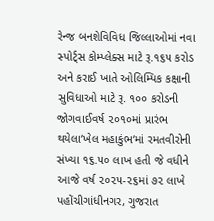રેન્જ બનશેવિવિધ જિલ્લાઓમાં નવા સ્પોર્ટ્સ કોમ્પ્લેક્સ માટે રૂ.૧૬૫ કરોડ અને કરાઈ ખાતે ઓલિમ્પિક કક્ષાની સુવિધાઓ માટે રૂ. ૧૦૦ કરોડની જોગવાઈવર્ષ ૨૦૧૦માં પ્રારંભ થયેલા‘ખેલ મહાકુંભ‘માં રમતવીરોની સંખ્યા ૧૬.૫૦ લાખ હતી જે વધીને આજે વર્ષ ૨૦૨૫-૨૬માં ૭૨ લાખે પહોંચીગાંધીનગર, ગુજરાત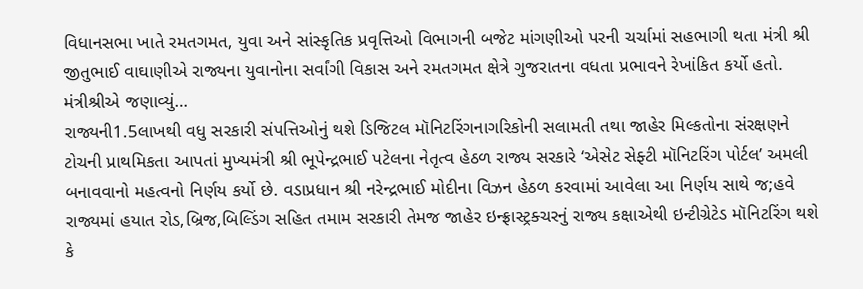વિધાનસભા ખાતે રમતગમત, યુવા અને સાંસ્કૃતિક પ્રવૃત્તિઓ વિભાગની બજેટ માંગણીઓ પરની ચર્ચામાં સહભાગી થતા મંત્રી શ્રી જીતુભાઈ વાઘાણીએ રાજ્યના યુવાનોના સર્વાંગી વિકાસ અને રમતગમત ક્ષેત્રે ગુજરાતના વધતા પ્રભાવને રેખાંકિત કર્યો હતો. મંત્રીશ્રીએ જણાવ્યું…
રાજ્યની1.5લાખથી વધુ સરકારી સંપત્તિઓનું થશે ડિજિટલ મૉનિટરિંગનાગરિકોની સલામતી તથા જાહેર મિલ્કતોના સંરક્ષણને ટોચની પ્રાથમિકતા આપતાં મુખ્યમંત્રી શ્રી ભૂપેન્દ્રભાઈ પટેલના નેતૃત્વ હેઠળ રાજ્ય સરકારે ‘એસેટ સેફ્ટી મૉનિટરિંગ પોર્ટલ’ અમલી બનાવવાનો મહત્વનો નિર્ણય કર્યો છે. વડાપ્રધાન શ્રી નરેન્દ્રભાઈ મોદીના વિઝન હેઠળ કરવામાં આવેલા આ નિર્ણય સાથે જ;હવે રાજ્યમાં હયાત રોડ,બ્રિજ,બિલ્ડિંગ સહિત તમામ સરકારી તેમજ જાહેર ઇન્ફ્રાસ્ટ્રક્ચરનું રાજ્ય કક્ષાએથી ઇન્ટીગ્રેટેડ મૉનિટરિંગ થશે કે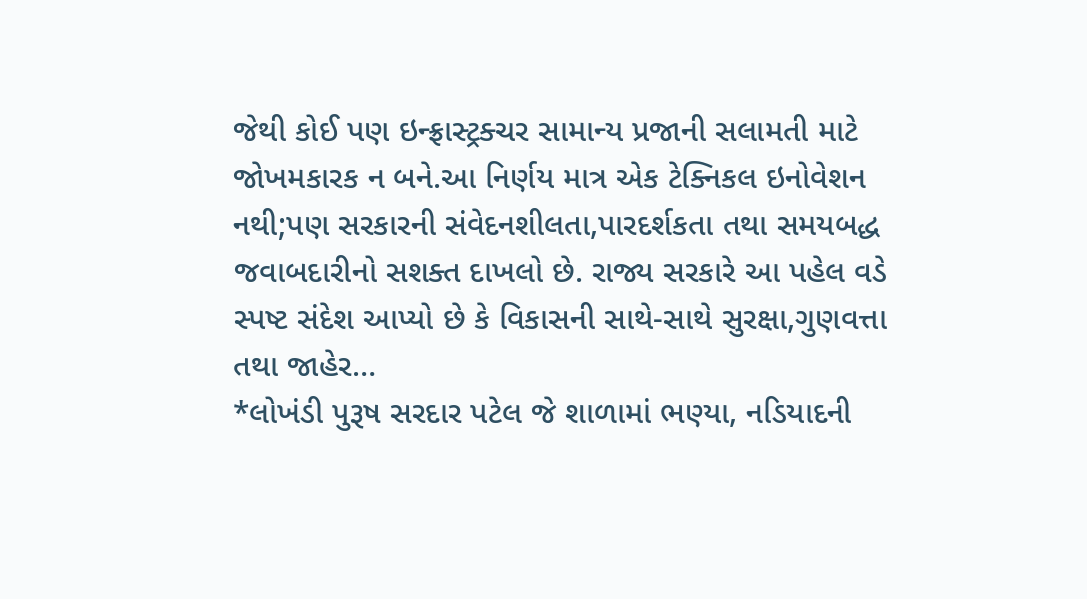જેથી કોઈ પણ ઇન્ફ્રાસ્ટ્રક્ચર સામાન્ય પ્રજાની સલામતી માટે જોખમકારક ન બને.આ નિર્ણય માત્ર એક ટેક્નિકલ ઇનોવેશન નથી;પણ સરકારની સંવેદનશીલતા,પારદર્શકતા તથા સમયબદ્ધ જવાબદારીનો સશક્ત દાખલો છે. રાજ્ય સરકારે આ પહેલ વડે સ્પષ્ટ સંદેશ આપ્યો છે કે વિકાસની સાથે-સાથે સુરક્ષા,ગુણવત્તા તથા જાહેર…
*લોખંડી પુરૂષ સરદાર પટેલ જે શાળામાં ભણ્યા, નડિયાદની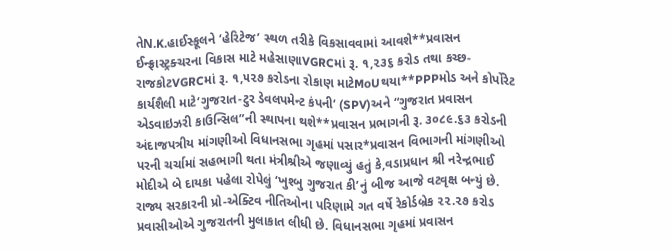તેN.K.હાઈસ્કૂલને ‘હેરિટેજ’ સ્થળ તરીકે વિકસાવવામાં આવશે**પ્રવાસન ઈન્ફ્રાસ્ટ્રક્ચરના વિકાસ માટે મહેસાણાVGRCમાં રૂ. ૧,૨૩૬ કરોડ તથા કચ્છ-રાજકોટVGRCમાં રૂ. ૧,૫૨૭ કરોડના રોકાણ માટેMoUથયા**PPPમોડ અને કોર્પોરેટ કાર્યશૈલી માટે‘ગુજરાત-ટુર ડેવલપમેન્ટ કંપની‘ (SPV)અને “ગુજરાત પ્રવાસન એડવાઇઝરી કાઉન્સિલ”ની સ્થાપના થશે**પ્રવાસન પ્રભાગની રૂ. ૩૦૮૯.૬૩ કરોડની અંદાજપત્રીય માંગણીઓ વિધાનસભા ગૃહમાં પસાર*પ્રવાસન વિભાગની માંગણીઓ પરની ચર્ચામાં સહભાગી થતા મંત્રીશ્રીએ જણાવ્યું હતું કે,વડાપ્રધાન શ્રી નરેન્દ્રભાઈ મોદીએ બે દાયકા પહેલા રોપેલું ‘ખુશ્બુ ગુજરાત કી’નું બીજ આજે વટવૃક્ષ બન્યું છે. રાજ્ય સરકારની પ્રો-એક્ટિવ નીતિઓના પરિણામે ગત વર્ષે રેકોર્ડબ્રેક ૨૨.૨૭ કરોડ પ્રવાસીઓએ ગુજરાતની મુલાકાત લીધી છે. વિધાનસભા ગૃહમાં પ્રવાસન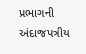પ્રભાગની અંદાજપત્રીય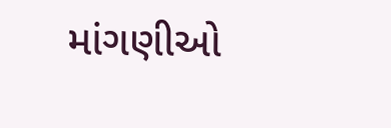માંગણીઓ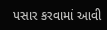પસાર કરવામાં આવી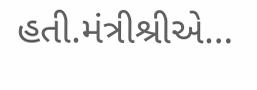હતી.મંત્રીશ્રીએ…